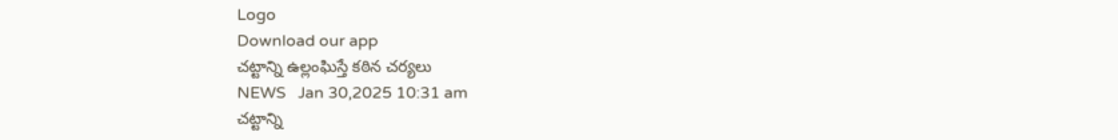Logo
Download our app
చట్టాన్ని ఉల్లంఘిస్తే కఠిన చర్యలు
NEWS   Jan 30,2025 10:31 am
చట్టాన్ని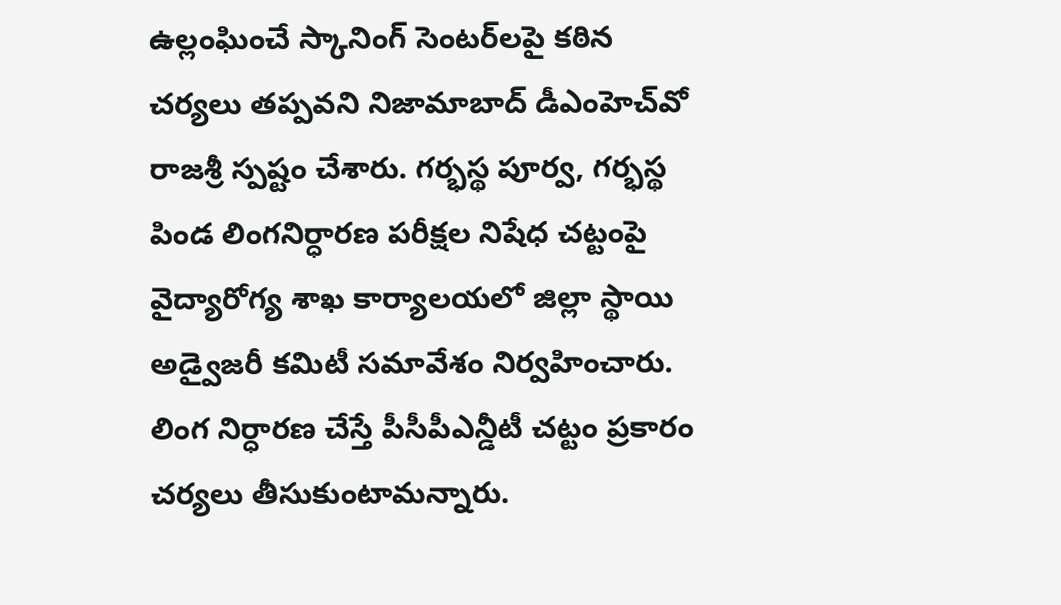ఉల్లంఘించే స్కానింగ్‌ సెంటర్‌లపై కఠిన చర్యలు తప్పవని నిజామాబాద్ డీఎంహెచ్‌వో రాజశ్రీ స్పష్టం చేశారు. గర్భస్థ పూర్వ, గర్భస్థ పిండ లింగనిర్ధారణ పరీక్షల నిషేధ చట్టంపై వైద్యారోగ్య శాఖ కార్యాలయలో జిల్లా స్థాయి అడ్వైజరీ కమిటీ సమావేశం నిర్వహించారు. లింగ నిర్ధారణ చేస్తే పీసీపీఎన్డీటీ చట్టం ప్రకారం చర్యలు తీసుకుంటామన్నారు.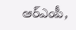ఆర్‌ఎంపీ,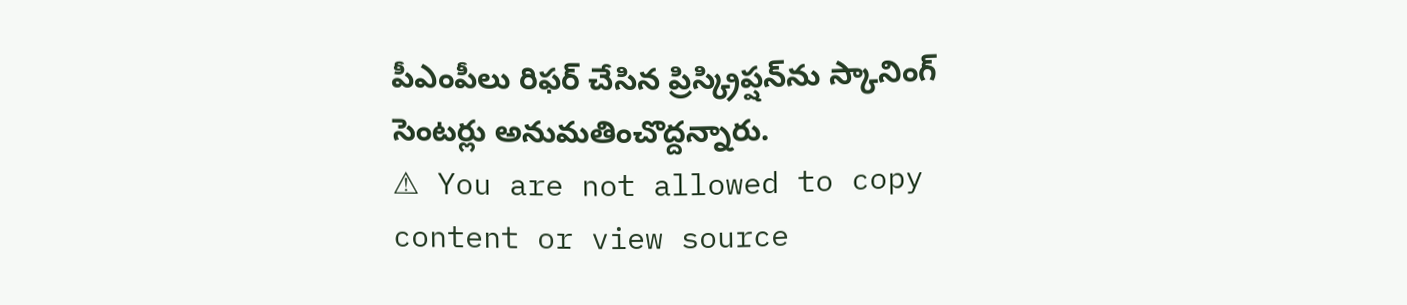పీఎంపీలు రిఫర్‌ చేసిన ప్రిస్క్రిప్షన్‌ను స్కానింగ్‌ సెంటర్లు అనుమతించొద్దన్నారు.
⚠ You are not allowed to copy content or view source